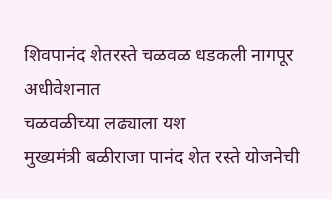शिवपानंद शेतरस्ते चळवळ धडकली नागपूर अधीवेशनात
चळवळीच्या लढ्याला यश
मुख्यमंत्री बळीराजा पानंद शेत रस्ते योजनेची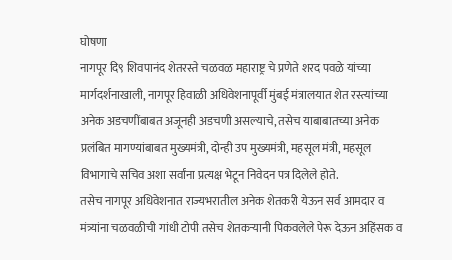घोषणा
नागपूर दि९ शिवपानंद शेतरस्ते चळवळ महाराष्ट्र चे प्रणेते शरद पवळे यांच्या मार्गदर्शनाखाली, नागपूर हिवाळी अधिवेशनापूर्वी मुंबई मंत्रालयात शेत रस्त्यांच्या अनेक अडचणींबाबत अजूनही अडचणी असल्याचे, तसेच याबाबातच्या अनेक प्रलंबित मागण्यांबाबत मुख्यमंत्री, दोन्ही उप मुख्यमंत्री, महसूल मंत्री, महसूल विभागाचे सचिव अशा सर्वांना प्रत्यक्ष भेटून निवेदन पत्र दिलेले होते.
तसेच नागपूर अधिवेशनात राज्यभरातील अनेक शेतकरी येऊन सर्व आमदार व मंत्र्यांना चळवळीची गांधी टोपी तसेच शेतकऱ्यानी पिकवलेले पेरू देऊन अहिंसक व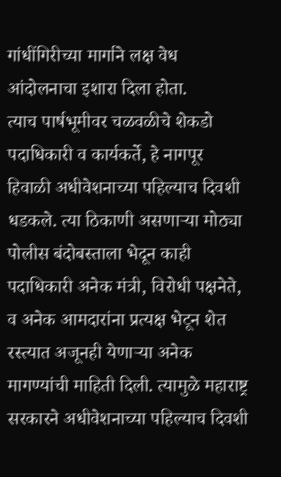गांधींगिरीच्या मार्गाने लक्ष वेध आंदोलनाचा इशारा दिला होता.
त्याच पार्षभूमीवर चळवळीचे शेकडो पदाधिकारी व कार्यकर्ते, हे नागपूर हिवाळी अधीवेशनाच्या पहिल्याच दिवशी धडकले. त्या ठिकाणी असणाऱ्या मोठ्या पोलीस बंदोबस्ताला भेदून काही पदाधिकारी अनेक मंत्री, विरोधी पक्षनेते, व अनेक आमदारांना प्रत्यक्ष भेटून शेत रस्त्यात अजूनही येणाऱ्या अनेक मागण्यांची माहिती दिली. त्यामुळे महाराष्ट्र सरकारने अधीवेशनाच्या पहिल्याच दिवशी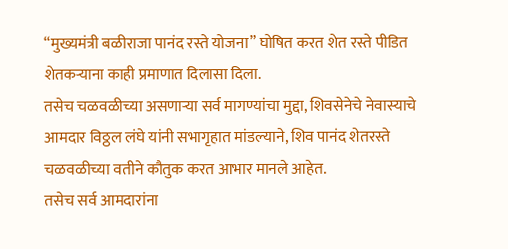“मुख्यमंत्री बळीराजा पानंद रस्ते योजना” घोषित करत शेत रस्ते पीडित शेतकऱ्याना काही प्रमाणात दिलासा दिला.
तसेच चळवळीच्या असणाऱ्या सर्व मागण्यांचा मुद्दा, शिवसेनेचे नेवास्याचे आमदार विठ्ठल लंघे यांनी सभागृहात मांडल्याने, शिव पानंद शेतरस्ते चळवळीच्या वतीने कौतुक करत आभार मानले आहेत.
तसेच सर्व आमदारांना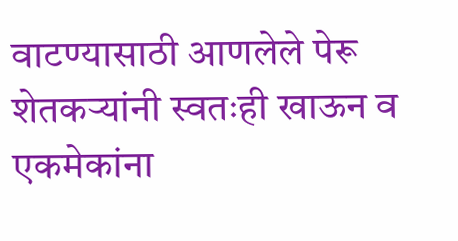वाटण्यासाठी आणलेले पेरू शेतकऱ्यांनी स्वतःही खाऊन व एकमेकांना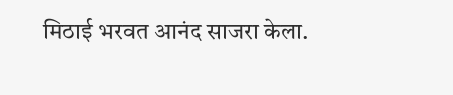मिठाई भरवत आनंद साजरा केला.